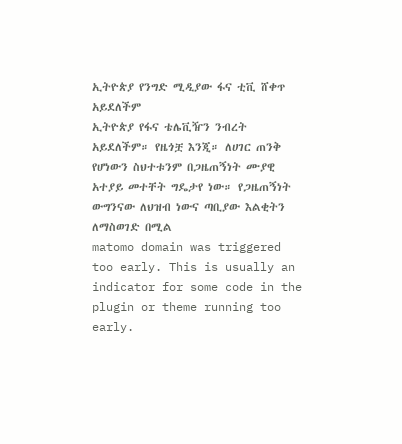ኢትዮጵያ የንግድ ሚዲያው ፋና ቲቪ ሸቀጥ አይደለችም
ኢትዮጵያ የፋና ቴሌቪዥን ንብረት አይደለችም። የዜጎቿ እንጂ። ለሀገር ጠንቅ የሆነውን ስህተቱንም በጋዜጠኝነት ሙያዊ አተያይ መተቸት ግዴታየ ነው። የጋዜጠኝነት ውግንናው ለህዝብ ነውና ጣቢያው እልቂትን ለማስወገድ በሚል
matomo domain was triggered too early. This is usually an indicator for some code in the plugin or theme running too early.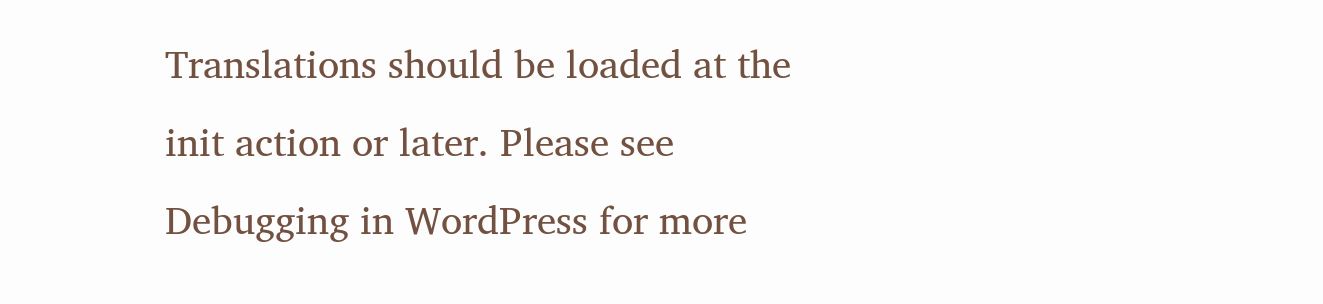Translations should be loaded at the init action or later. Please see Debugging in WordPress for more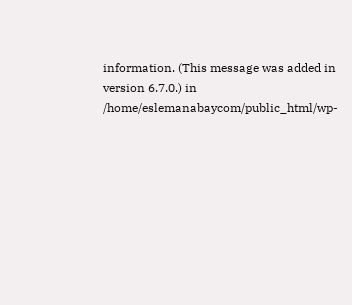information. (This message was added in version 6.7.0.) in /home/eslemanabaycom/public_html/wp-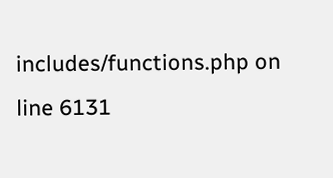includes/functions.php on line 6131